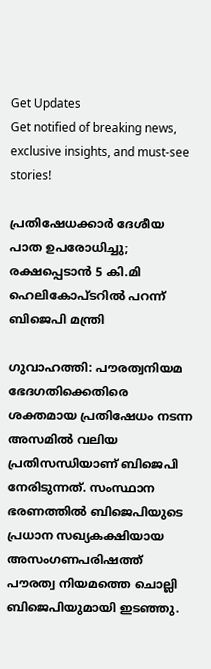Get Updates
Get notified of breaking news, exclusive insights, and must-see stories!

പ്രതിഷേധക്കാര്‍ ദേശീയ പാത ഉപരോധിച്ചു; രക്ഷപ്പെടാന്‍ 5 കി.മി ഹെലികോപ്ടറില്‍ പറന്ന് ബിജെപി മന്ത്രി

ഗുവാഹത്തി: പൗരത്വനിയമ ഭേദഗതിക്കെതിരെ ശക്തമായ പ്രതിഷേധം നടന്ന അസമില്‍ വലിയ പ്രതിസന്ധിയാണ് ബിജെപി നേരിടുന്നത്. സംസ്ഥാന ഭരണത്തില്‍ ബിജെപിയുടെ പ്രധാന സഖ്യകക്ഷിയായ അസംഗണപരിഷത്ത് പൗരത്വ നിയമത്തെ ചൊല്ലി ബിജെപിയുമായി ഇടഞ്ഞു.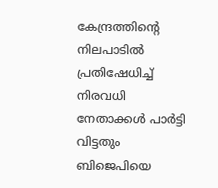കേന്ദ്രത്തിന്‍റെ നിലപാടില്‍ പ്രതിഷേധിച്ച് നിരവധി നേതാക്കള്‍ പാര്‍ട്ടി വിട്ടതും ബിജെപിയെ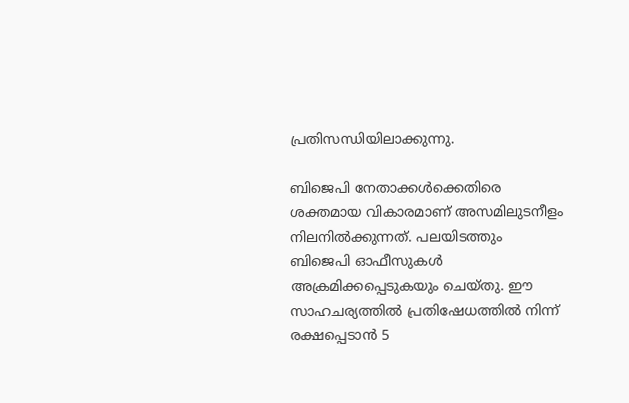പ്രതിസന്ധിയിലാക്കുന്നു.

ബിജെപി നേതാക്കള്‍ക്കെതിരെ ശക്തമായ വികാരമാണ് അസമിലുടനീളം നിലനില്‍ക്കുന്നത്. പലയിടത്തും ബിജെപി ഓഫീസുകള്‍ അക്രമിക്കപ്പെടുകയും ചെയ്തു. ഈ സാഹചര്യത്തില്‍ പ്രതിഷേധത്തില്‍ നിന്ന് രക്ഷപ്പെടാന്‍ 5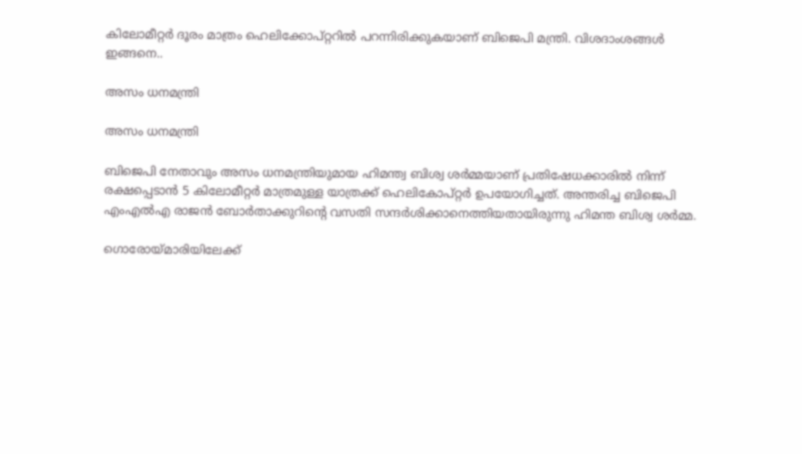കിലോമീറ്റര്‍ ദൂരം മാത്രം ഹെലിക്കോപ്റ്ററില്‍ പറന്നിരിക്കുകയാണ് ബിജെപി മന്ത്രി. വിശദാംശങ്ങള്‍ ഇങ്ങനെ..

അസം ധനമന്ത്രി

അസം ധനമന്ത്രി

ബിജെപി നേതാവും അസം ധനമന്ത്രിയുമായ ഹിമന്ത്വ ബിശ്വ ശര്‍മ്മയാണ് പ്രതിഷേധക്കാരില്‍ നിന്ന് രക്ഷപ്പെടാന്‍ 5 കിലോമീറ്റര്‍ മാത്രമുള്ള യാത്രക്ക് ഹെലികോപ്റ്റര്‍ ഉപയോഗിച്ചത്. അന്തരിച്ച ബിജെപി എംഎല്‍എ രാജന്‍ ബോര്‍താക്കുറിന്‍റെ വസതി സന്ദര്‍ശിക്കാനെത്തിയതായിരുന്നു ഹിമന്ത ബിശ്വ ശര്‍മ്മ.

ഗൊരോയ്മാരിയിലേക്ക്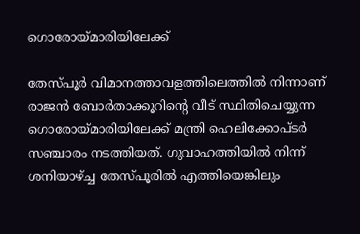ഗൊരോയ്മാരിയിലേക്ക്

തേസ്പൂര്‍ വിമാനത്താവളത്തിലെത്തില്‍ നിന്നാണ് രാജന്‍ ബോര്‍താക്കൂറിന്‍റെ വീട് സ്ഥിതിചെയ്യുന്ന ഗൊരോയ്മാരിയിലേക്ക് മന്ത്രി ഹെലിക്കോപ്ടര്‍ സഞ്ചാരം നടത്തിയത്. ഗുവാഹത്തിയില്‍ നിന്ന് ശനിയാഴ്ച്ച തേസ്പൂരില്‍ എത്തിയെങ്കിലും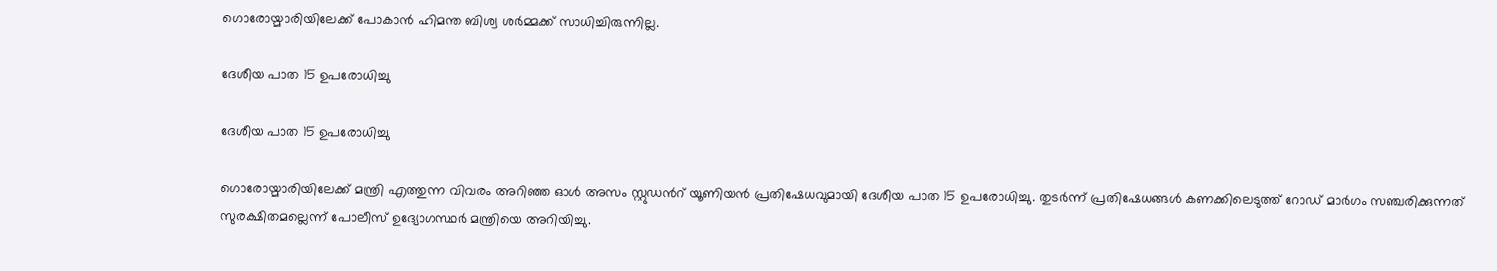ഗൊരോയ്മാരിയിലേക്ക് പോകാന്‍ ഹിമന്ത ബിശ്വ ശര്‍മ്മക്ക് സാധിച്ചിരുന്നില്ല.

ദേശീയ പാത 15 ഉപരോധിച്ചു

ദേശീയ പാത 15 ഉപരോധിച്ചു

ഗൊരോയ്മാരിയിലേക്ക് മന്ത്രി എത്തുന്ന വിവരം അറിഞ്ഞ ഓള്‍ അസം സ്റ്റുഡന്‍റ് യൂണിയന്‍ പ്രതിഷേധവുമായി ദേശീയ പാത 15 ഉപരോധിച്ചു. തുടര്‍ന്ന് പ്രതിഷേധങ്ങള്‍ കണക്കിലെടുത്ത് റോഡ് മാര്‍ഗം സഞ്ചരിക്കുന്നത് സുരക്ഷിതമല്ലെന്ന് പോലീസ് ഉദ്യോഗസ്ഥര്‍ മന്ത്രിയെ അറിയിച്ചു.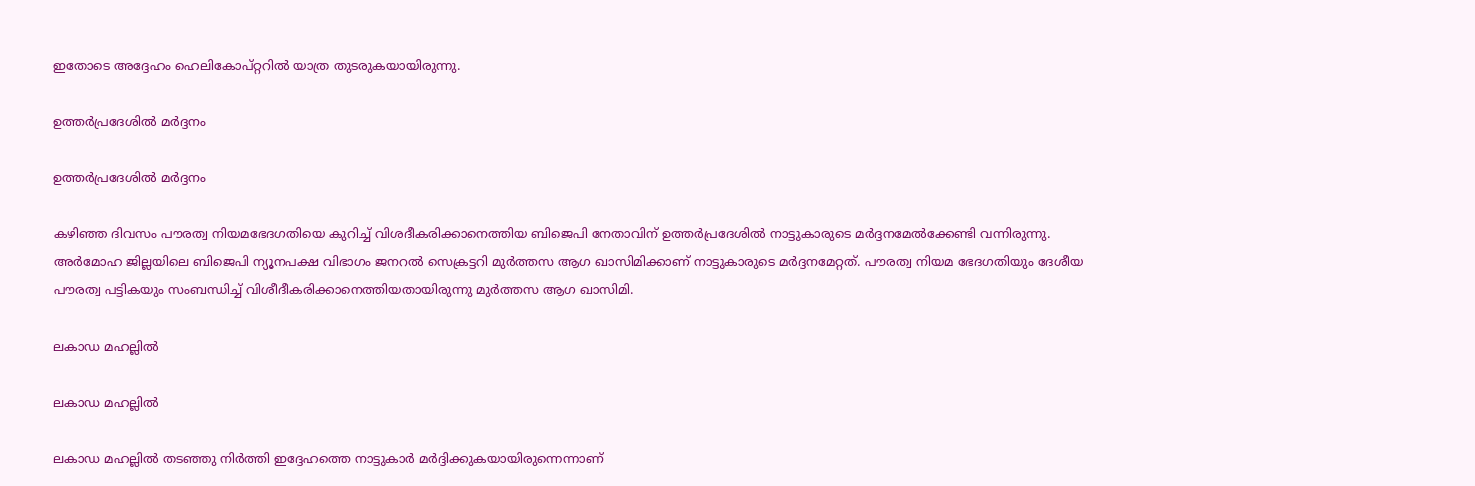ഇതോടെ അദ്ദേഹം ഹെലികോപ്റ്ററില്‍ യാത്ര തുടരുകയായിരുന്നു.

ഉത്തര്‍പ്രദേശില്‍ മര്‍ദ്ദനം

ഉത്തര്‍പ്രദേശില്‍ മര്‍ദ്ദനം

കഴിഞ്ഞ ദിവസം പൗരത്വ നിയമഭേദഗതിയെ കുറിച്ച് വിശദീകരിക്കാനെത്തിയ ബിജെപി നേതാവിന് ഉത്തര്‍പ്രദേശില്‍ നാട്ടുകാരുടെ മര്‍ദ്ദനമേല്‍ക്കേണ്ടി വന്നിരുന്നു. അര്‍മോഹ ജില്ലയിലെ ബിജെപി ന്യൂനപക്ഷ വിഭാഗം ജനറല്‍ സെക്രട്ടറി മുര്‍ത്തസ ആഗ ഖാസിമിക്കാണ് നാട്ടുകാരുടെ മര്‍ദ്ദനമേറ്റത്. പൗരത്വ നിയമ ഭേദഗതിയും ദേശീയ പൗരത്വ പട്ടികയും സംബന്ധിച്ച് വിശീദീകരിക്കാനെത്തിയതായിരുന്നു മുര്‍ത്തസ ആഗ ഖാസിമി.

ലകാഡ മഹല്ലില്‍

ലകാഡ മഹല്ലില്‍

ലകാഡ മഹല്ലില്‍ തടഞ്ഞു നിര്‍ത്തി ഇദ്ദേഹത്തെ നാട്ടുകാര്‍ മര്‍ദ്ദിക്കുകയായിരുന്നെന്നാണ്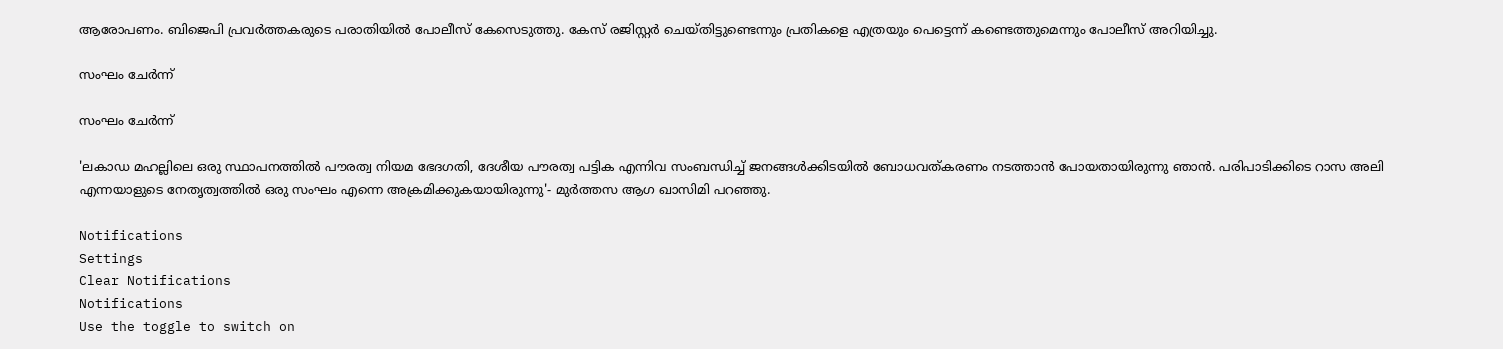ആരോപണം. ബിജെപി പ്രവര്‍ത്തകരുടെ പരാതിയില്‍ പോലീസ് കേസെടുത്തു. കേസ് രജിസ്റ്റര്‍ ചെയ്തിട്ടുണ്ടെന്നും പ്രതികളെ എത്രയും പെട്ടെന്ന് കണ്ടെത്തുമെന്നും പോലീസ് അറിയിച്ചു.

സംഘം ചേര്‍ന്ന്

സംഘം ചേര്‍ന്ന്

'ലകാഡ മഹല്ലിലെ ഒരു സ്ഥാപനത്തില്‍ പൗരത്വ നിയമ ഭേദഗതി, ദേശീയ പൗരത്വ പട്ടിക എന്നിവ സംബന്ധിച്ച് ജനങ്ങള്‍ക്കിടയില്‍ ബോധവത്കരണം നടത്താന്‍ പോയതായിരുന്നു ഞാന്‍. പരിപാടിക്കിടെ റാസ അലി എന്നയാളുടെ നേതൃത്വത്തില്‍ ഒരു സംഘം എന്നെ അക്രമിക്കുകയായിരുന്നു'- മുര്‍ത്തസ ആഗ ഖാസിമി പറഞ്ഞു.

Notifications
Settings
Clear Notifications
Notifications
Use the toggle to switch on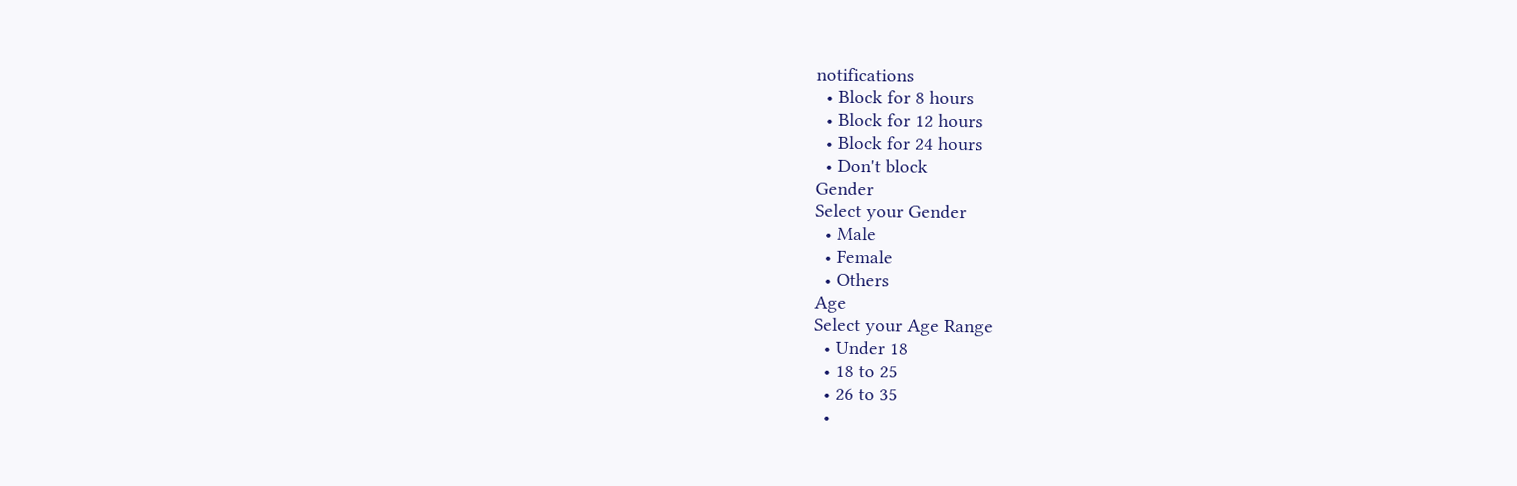notifications
  • Block for 8 hours
  • Block for 12 hours
  • Block for 24 hours
  • Don't block
Gender
Select your Gender
  • Male
  • Female
  • Others
Age
Select your Age Range
  • Under 18
  • 18 to 25
  • 26 to 35
  •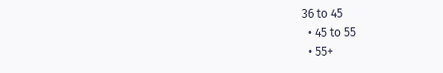36 to 45
  • 45 to 55
  • 55+